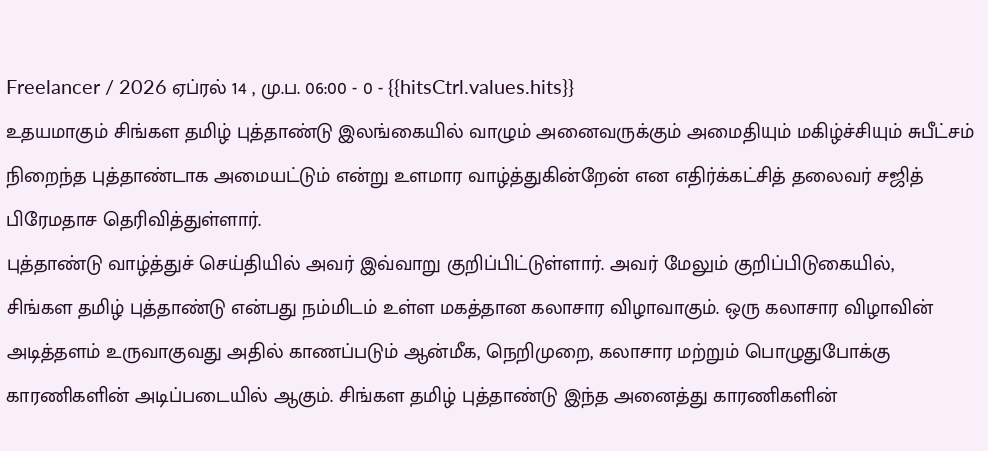Freelancer / 2026 ஏப்ரல் 14 , மு.ப. 06:00 - 0 - {{hitsCtrl.values.hits}}
உதயமாகும் சிங்கள தமிழ் புத்தாண்டு இலங்கையில் வாழும் அனைவருக்கும் அமைதியும் மகிழ்ச்சியும் சுபீட்சம் நிறைந்த புத்தாண்டாக அமையட்டும் என்று உளமார வாழ்த்துகின்றேன் என எதிர்க்கட்சித் தலைவர் சஜித் பிரேமதாச தெரிவித்துள்ளார்.
புத்தாண்டு வாழ்த்துச் செய்தியில் அவர் இவ்வாறு குறிப்பிட்டுள்ளார். அவர் மேலும் குறிப்பிடுகையில்,
சிங்கள தமிழ் புத்தாண்டு என்பது நம்மிடம் உள்ள மகத்தான கலாசார விழாவாகும். ஒரு கலாசார விழாவின் அடித்தளம் உருவாகுவது அதில் காணப்படும் ஆன்மீக, நெறிமுறை, கலாசார மற்றும் பொழுதுபோக்கு காரணிகளின் அடிப்படையில் ஆகும். சிங்கள தமிழ் புத்தாண்டு இந்த அனைத்து காரணிகளின்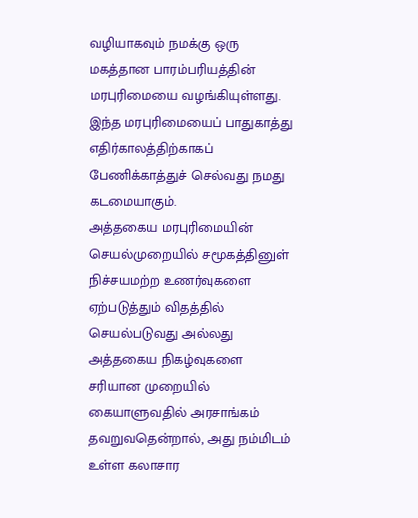வழியாகவும் நமக்கு ஒரு மகத்தான பாரம்பரியத்தின் மரபுரிமையை வழங்கியுள்ளது. இந்த மரபுரிமையைப் பாதுகாத்து எதிர்காலத்திற்காகப் பேணிக்காத்துச் செல்வது நமது கடமையாகும்.
அத்தகைய மரபுரிமையின் செயல்முறையில் சமூகத்தினுள் நிச்சயமற்ற உணர்வுகளை ஏற்படுத்தும் விதத்தில் செயல்படுவது அல்லது அத்தகைய நிகழ்வுகளை சரியான முறையில் கையாளுவதில் அரசாங்கம் தவறுவதென்றால், அது நம்மிடம் உள்ள கலாசார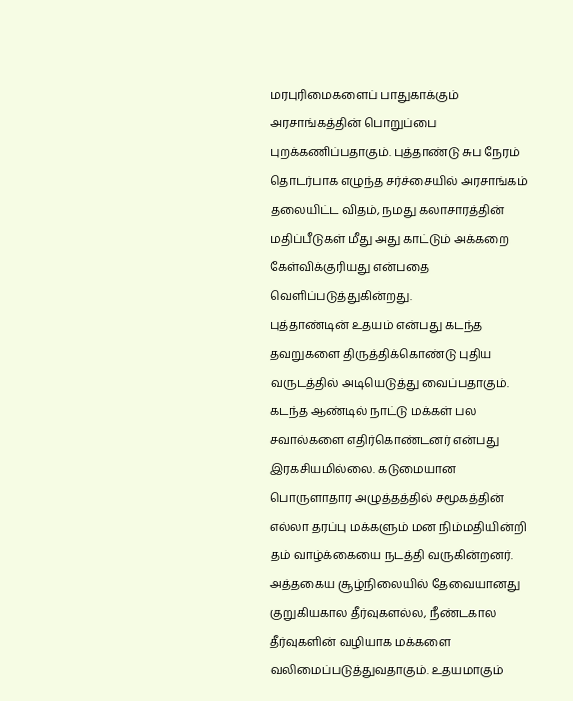மரபுரிமைகளைப் பாதுகாக்கும் அரசாங்கத்தின் பொறுப்பை புறக்கணிப்பதாகும். புத்தாண்டு சுப நேரம் தொடர்பாக எழுந்த சர்ச்சையில் அரசாங்கம் தலையிட்ட விதம், நமது கலாசாரத்தின் மதிப்பீடுகள் மீது அது காட்டும் அக்கறை கேள்விக்குரியது என்பதை வெளிப்படுத்துகின்றது.
புத்தாண்டின் உதயம் என்பது கடந்த தவறுகளை திருத்திக்கொண்டு புதிய வருடத்தில் அடியெடுத்து வைப்பதாகும். கடந்த ஆண்டில் நாட்டு மக்கள் பல சவால்களை எதிர்கொண்டனர் என்பது இரகசியமில்லை. கடுமையான பொருளாதார அழுத்தத்தில் சமூகத்தின் எல்லா தரப்பு மக்களும் மன நிம்மதியின்றி தம் வாழ்க்கையை நடத்தி வருகின்றனர். அத்தகைய சூழ்நிலையில் தேவையானது குறுகியகால தீர்வுகளல்ல, நீண்டகால தீர்வுகளின் வழியாக மக்களை வலிமைப்படுத்துவதாகும். உதயமாகும்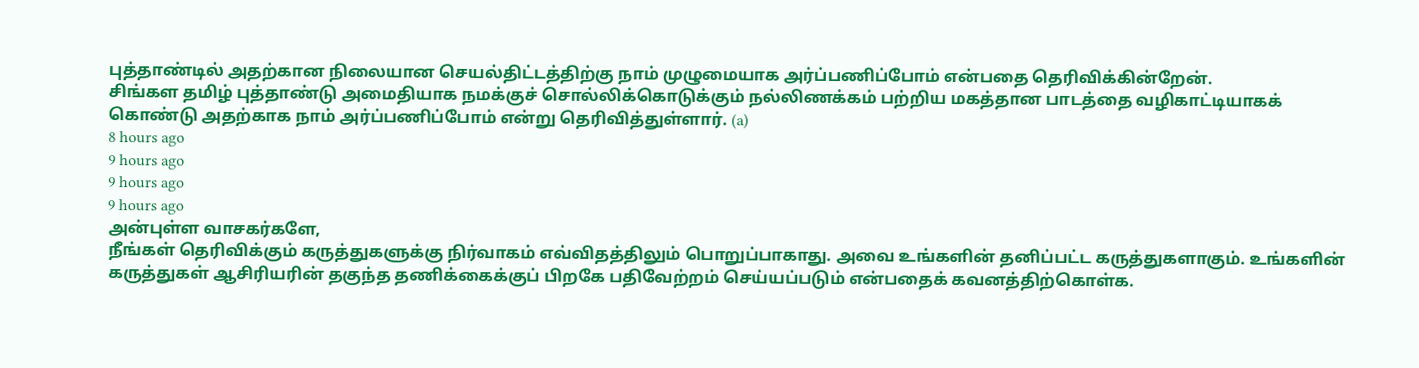புத்தாண்டில் அதற்கான நிலையான செயல்திட்டத்திற்கு நாம் முழுமையாக அர்ப்பணிப்போம் என்பதை தெரிவிக்கின்றேன்.
சிங்கள தமிழ் புத்தாண்டு அமைதியாக நமக்குச் சொல்லிக்கொடுக்கும் நல்லிணக்கம் பற்றிய மகத்தான பாடத்தை வழிகாட்டியாகக் கொண்டு அதற்காக நாம் அர்ப்பணிப்போம் என்று தெரிவித்துள்ளார். (a)
8 hours ago
9 hours ago
9 hours ago
9 hours ago
அன்புள்ள வாசகர்களே,
நீங்கள் தெரிவிக்கும் கருத்துகளுக்கு நிர்வாகம் எவ்விதத்திலும் பொறுப்பாகாது. அவை உங்களின் தனிப்பட்ட கருத்துகளாகும். உங்களின் கருத்துகள் ஆசிரியரின் தகுந்த தணிக்கைக்குப் பிறகே பதிவேற்றம் செய்யப்படும் என்பதைக் கவனத்திற்கொள்க.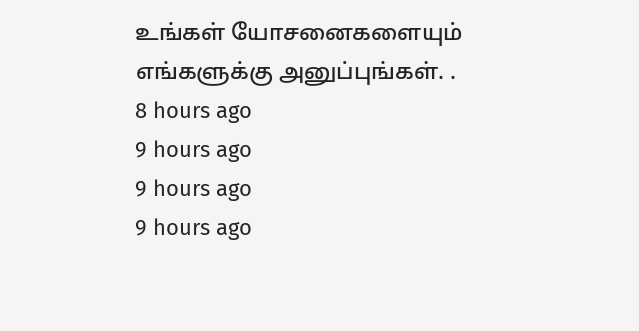உங்கள் யோசனைகளையும் எங்களுக்கு அனுப்புங்கள். .
8 hours ago
9 hours ago
9 hours ago
9 hours ago